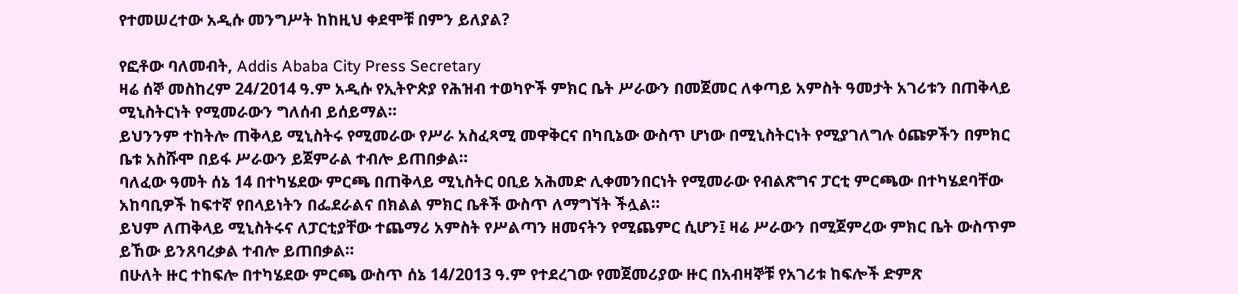የተመሠረተው አዲሱ መንግሥት ከከዚህ ቀደሞቹ በምን ይለያል?

የፎቶው ባለመብት, Addis Ababa City Press Secretary
ዛሬ ሰኞ መስከረም 24/2014 ዓ.ም አዲሱ የኢትዮጵያ የሕዝብ ተወካዮች ምክር ቤት ሥራውን በመጀመር ለቀጣይ አምስት ዓመታት አገሪቱን በጠቅላይ ሚኒስትርነት የሚመራውን ግለሰብ ይሰይማል።
ይህንንም ተከትሎ ጠቅላይ ሚኒስትሩ የሚመራው የሥራ አስፈጻሚ መዋቅርና በካቢኔው ውስጥ ሆነው በሚኒስትርነት የሚያገለግሉ ዕጩዎችን በምክር ቤቱ አስሹሞ በይፋ ሥራውን ይጀምራል ተብሎ ይጠበቃል።
ባለፈው ዓመት ሰኔ 14 በተካሄደው ምርጫ በጠቅላይ ሚኒስትር ዐቢይ አሕመድ ሊቀመንበርነት የሚመራው የብልጽግና ፓርቲ ምርጫው በተካሄደባቸው አከባቢዎች ከፍተኛ የበላይነትን በፌደራልና በክልል ምክር ቤቶች ውስጥ ለማግኘት ችሏል።
ይህም ለጠቅላይ ሚኒስትሩና ለፓርቲያቸው ተጨማሪ አምስት የሥልጣን ዘመናትን የሚጨምር ሲሆን፤ ዛሬ ሥራውን በሚጀምረው ምክር ቤት ውስጥም ይኸው ይንጸባረቃል ተብሎ ይጠበቃል።
በሁለት ዙር ተከፍሎ በተካሄደው ምርጫ ውስጥ ሰኔ 14/2013 ዓ.ም የተደረገው የመጀመሪያው ዙር በአብዛኞቹ የአገሪቱ ከፍሎች ድምጽ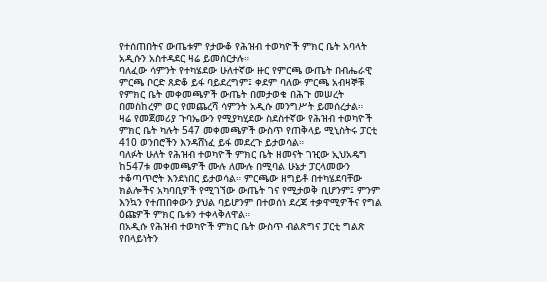የተሰጠበትና ውጤቱም የታውቆ የሕዝብ ተወካዮች ምክር ቤት አባላት አዲሱን አስተዳደር ዛሬ ይመሰርታሉ።
ባለፈው ሳምንት የተካሄደው ሁለተኛው ዙር የምርጫ ውጤት በብሔራዊ ምርጫ ቦርድ ጸድቆ ይፋ ባይደረግም፤ ቀደም ባለው ምርጫ አብዛኞቹ የምክር ቤት መቀመጫዎች ውጤት በመታወቁ በሕጉ መሠረት በመስከረም ወር የመጨረሻ ሳምንት አዲሱ መንግሥት ይመሰረታል።
ዛሬ የመጀመሪያ ጉባኤውን የሚያካሂደው ስደስተኛው የሕዝብ ተወካዮች ምክር ቤት ካሉት 547 መቀመጫዎች ውስጥ የጠቅላይ ሚኒስትሩ ፓርቲ 410 ወንበሮችን እንዳሸነፈ ይፋ መደረጉ ይታወሳል።
ባለፉት ሁለት የሕዝብ ተወካዮች ምክር ቤት ዘመናት ገዢው ኢህአዴግ ከ547ቱ መቀመጫዎች ሙሉ ለሙሉ በሚባል ሁኔታ ፓርላመውን ተቆጣጥሮት እንደነበር ይታወሳል። ምርጫው ዘግይቶ በተካሄደባቸው ክልሎችና አካባቢዎች የሚገኘው ውጤት ገና የሚታወቅ ቢሆንም፤ ምንም እንኳን የተጠበቀውን ያህል ባይሆንም በተወሰነ ደረጃ ተቃዋሚዎችና የግል ዕጩዎች ምክር ቤቱን ተቀላቅለዋል።
በአዲሱ የሕዝብ ተወካዮች ምክር ቤት ውስጥ ብልጽግና ፓርቲ ግልጽ የበላይነትን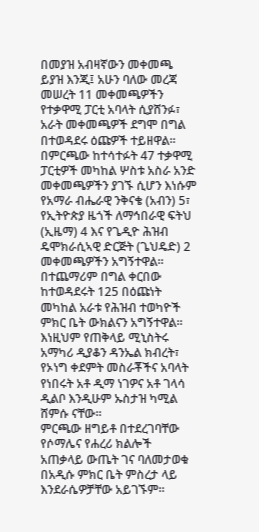በመያዝ አብዛኛውን መቀመጫ ይያዝ እንጂ፤ አሁን ባለው መረጃ መሠረት 11 መቀመጫዎችን የተቃዋሚ ፓርቲ አባላት ሲያሸንፉ፣ አራት መቀመጫዎች ደግሞ በግል በተወዳደሩ ዕጩዎች ተይዘዋል።
በምርጫው ከተሳተፉት 47 ተቃዋሚ ፓርቲዎች መካከል ሦስቱ አስራ አንድ መቀመጫዎችን ያገኙ ሲሆን እነሱም የአማራ ብሔራዊ ንቅናቄ (አብን) 5፣ የኢትዮጵያ ዜጎች ለማኅበራዊ ፍትህ (ኢዜማ) 4 እና የጌዲዮ ሕዝብ ዴሞክራሲኣዊ ድርጅት (ጌህዴድ) 2 መቀመጫዎችን አግኝተዋል።
በተጨማሪም በግል ቀርበው ከተወዳደሩት 125 በዕጩነት መካከል አራቱ የሕዝብ ተወካዮች ምክር ቤት ውክልናን አግኝተዋል። እነዚህም የጠቅላይ ሚኒስትሩ አማካሪ ዲያቆን ዳንኤል ክብረት፣ የኦነግ ቀደምት መስራቾችና አባላት የነበሩት አቶ ዲማ ነገዎና አቶ ገላሳ ዲልቦ እንዲሁም ኡስታዝ ካሚል ሸምሱ ናቸው።
ምርጫው ዘግይቶ በተደረገባቸው የሶማሌና የሐረሪ ክልሎች አጠቃላይ ውጤት ገና ባለመታወቁ በአዲሱ ምክር ቤት ምስረታ ላይ እንደራሴዎቻቸው አይገኙም።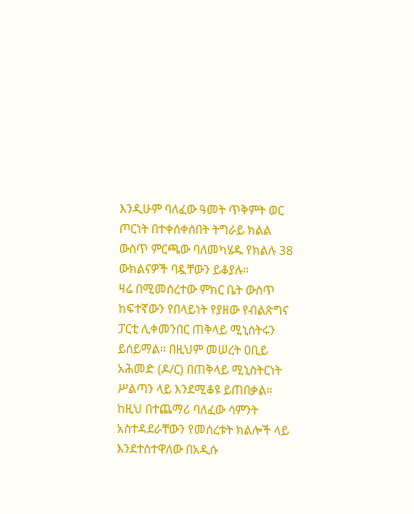እንዲሁም ባለፈው ዓመት ጥቅምት ወር ጦርነት በተቀሰቀሰበት ትግራይ ክልል ውስጥ ምርጫው ባለመካሄዱ የክልሉ 38 ውክልናዎች ባዷቸውን ይቆያሉ።
ዛሬ በሚመሰረተው ምክር ቤት ውስጥ ከፍተኛውን የበላይነት የያዘው የብልጽግና ፓርቲ ሊቀመንበር ጠቅላይ ሚኒስትሩን ይሰይማል። በዚህም መሠረት ዐቢይ አሕመድ (ዶ/ር) በጠቅላይ ሚኒስትርነት ሥልጣን ላይ እንደሚቆዩ ይጠበቃል።
ከዚህ በተጨማሪ ባለፈው ሳምንት አስተዳደራቸውን የመሰረቱት ክልሎች ላይ እንደተስተዋለው በአዲሱ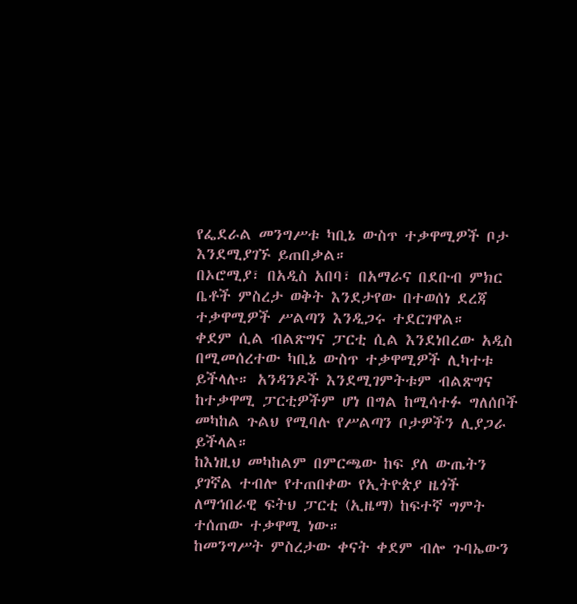የፌደራል መንግሥቱ ካቢኔ ውስጥ ተቃዋሚዎች ቦታ እንደሚያገኙ ይጠበቃል።
በኦሮሚያ፣ በአዲስ አበባ፣ በአማራና በደቡብ ምክር ቤቶች ምስረታ ወቅት እንደታየው በተወሰነ ደረጃ ተቃዋሚዎች ሥልጣን እንዲጋሩ ተደርገዋል።
ቀደም ሲል ብልጽግና ፓርቲ ሲል እንደነበረው አዲስ በሚመሰረተው ካቢኔ ውስጥ ተቃዋሚዎች ሊካተቱ ይችላሉ። አንዳንዶች እንደሚገምትቱም ብልጽግና ከተቃዋሚ ፓርቲዎችም ሆነ በግል ከሚሳተፉ ግለሰቦች መካከል ጉልህ የሚባሉ የሥልጣን ቦታዎችን ሊያጋራ ይችላል።
ከእነዚህ መካከልም በምርጫው ከፍ ያለ ውጤትን ያገኛል ተብሎ የተጠበቀው የኢትዮጵያ ዜጎች ለማኅበራዊ ፍትህ ፓርቲ (ኢዜማ) ከፍተኛ ግምት ተሰጠው ተቃዋሚ ነው።
ከመንግሥት ምስረታው ቀናት ቀደም ብሎ ጉባኤውን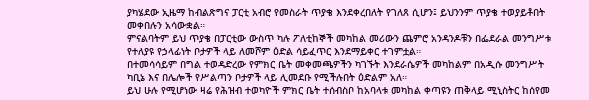ያካሄደው ኢዜማ ከብልጽግና ፓርቲ አብሮ የመስራት ጥያቄ እንደቀረበለት የገለጸ ሲሆን፤ ይህንንም ጥያቄ ተወያይቶበት መቀበሉን አሳውቋል።
ምናልባትም ይህ ጥያቄ በፓርቲው ውስጥ ካሉ ፖለቲከኞች መካከል መሪውን ጨምሮ አንዳንዶቹን በፌደራል መንግሥቱ የተለያዩ የኃላፊነት ቦታዎች ላይ ለመሾም ዕድል ሳይፈጥር እንደማይቀር ተገምቷል።
በተመሳሳይም በግል ተወዳድረው የምክር ቤት መቀመጫዎችን ካገኙት እንደራሴዎች መካከልም በአዲሱ መንግሥት ካቢኔ እና በሌሎች የሥልጣን ቦታዎች ላይ ሊመደቡ የሚችሉበት ዕድልም አለ።
ይህ ሁሉ የሚሆነው ዛሬ የሕዝብ ተወካዮች ምክር ቤት ተሰብስቦ ከአባላቱ መካከል ቀጣዩን ጠቅላይ ሚኒስትር ከሰየመ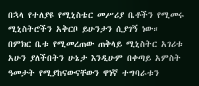በኋላ የተለያዩ የሚኒስቴር መሥሪያ ቤቶችን የሚመሩ ሚኒስትሮችን አቅርቦ ይሁንታን ሲያገኝ ነው።
በምክር ቤቱ የሚመረጠው ጠቅላይ ሚኒስትር አገሪቱ አሁን ያለችበትን ሁኔታ እንዲሁም በቀጣይ አምስት ዓመታት የሚያከናውናቸውን ዋነኛ ተግባራቱን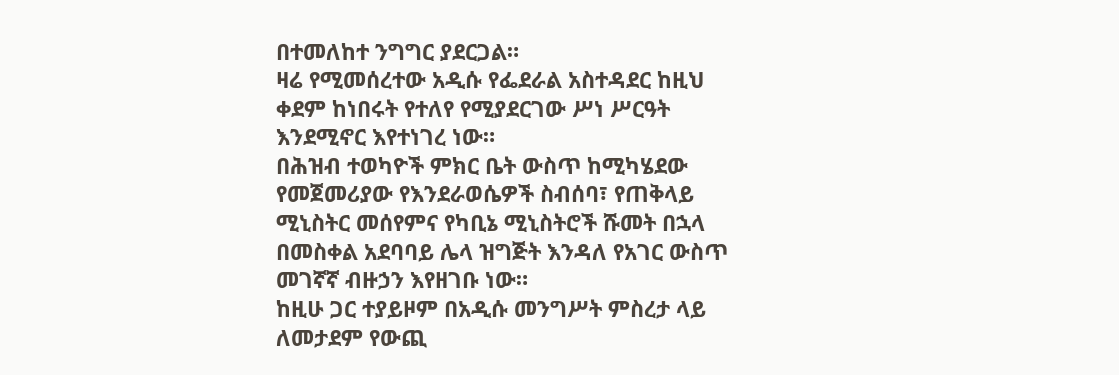በተመለከተ ንግግር ያደርጋል።
ዛሬ የሚመሰረተው አዲሱ የፌደራል አስተዳደር ከዚህ ቀደም ከነበሩት የተለየ የሚያደርገው ሥነ ሥርዓት እንደሚኖር እየተነገረ ነው።
በሕዝብ ተወካዮች ምክር ቤት ውስጥ ከሚካሄደው የመጀመሪያው የእንደራወሴዎች ስብሰባ፣ የጠቅላይ ሚኒስትር መሰየምና የካቢኔ ሚኒስትሮች ሹመት በኋላ በመስቀል አደባባይ ሌላ ዝግጅት እንዳለ የአገር ውስጥ መገኛኛ ብዙኃን እየዘገቡ ነው።
ከዚሁ ጋር ተያይዞም በአዲሱ መንግሥት ምስረታ ላይ ለመታደም የውጪ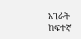አገራት ከፍተኛ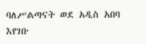ባለሥልጣናት ወደ አዲስ አበባ እየገቡ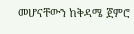መሆናቸውን ከቅዳሜ ጀምሮ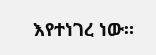እየተነገረ ነው።